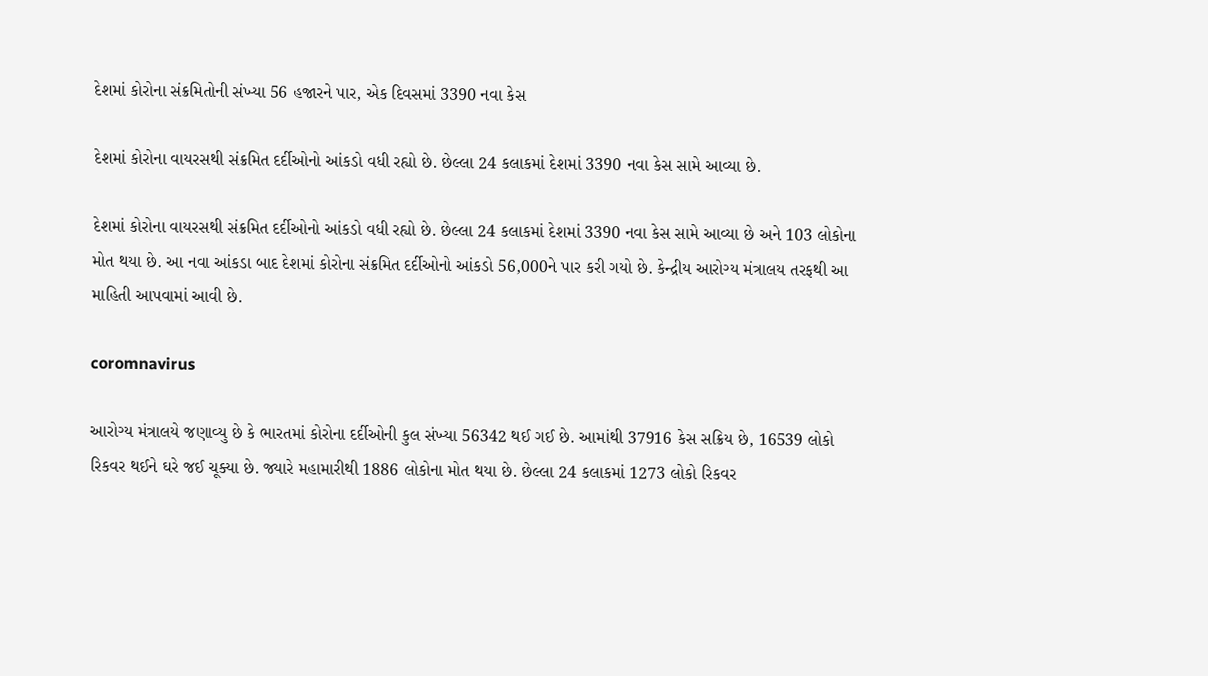દેશમાં કોરોના સંક્રમિતોની સંખ્યા 56 હજારને પાર, એક દિવસમાં 3390 નવા કેસ

દેશમાં કોરોના વાયરસથી સંક્રમિત દર્દીઓનો આંકડો વધી રહ્યો છે. છેલ્લા 24 કલાકમાં દેશમાં 3390 નવા કેસ સામે આવ્યા છે.

દેશમાં કોરોના વાયરસથી સંક્રમિત દર્દીઓનો આંકડો વધી રહ્યો છે. છેલ્લા 24 કલાકમાં દેશમાં 3390 નવા કેસ સામે આવ્યા છે અને 103 લોકોના મોત થયા છે. આ નવા આંકડા બાદ દેશમાં કોરોના સંક્રમિત દર્દીઓનો આંકડો 56,000ને પાર કરી ગયો છે. કેન્દ્રીય આરોગ્ય મંત્રાલય તરફથી આ માહિતી આપવામાં આવી છે.

coromnavirus

આરોગ્ય મંત્રાલયે જણાવ્યુ છે કે ભારતમાં કોરોના દર્દીઓની કુલ સંખ્યા 56342 થઈ ગઈ છે. આમાંથી 37916 કેસ સક્રિય છે, 16539 લોકો રિકવર થઈને ઘરે જઈ ચૂક્યા છે. જ્યારે મહામારીથી 1886 લોકોના મોત થયા છે. છેલ્લા 24 કલાકમાં 1273 લોકો રિકવર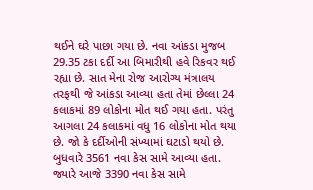થઈને ઘરે પાછા ગયા છે. નવા આંકડા મુજબ 29.35 ટકા દર્દી આ બિમારીથી હવે રિકવર થઈ રહ્યા છે. સાત મેના રોજ આરોગ્ય મંત્રાલય તરફથી જે આંકડા આવ્યા હતા તેમાં છેલ્લા 24 કલાકમાં 89 લોકોના મોત થઈ ગયા હતા. પરંતુ આગલા 24 કલાકમાં વધુ 16 લોકોના મોત થયા છે. જો કે દર્દીઓની સંખ્યામાં ઘટાડો થયો છે. બુધવારે 3561 નવા કેસ સામે આવ્યા હતા. જ્યારે આજે 3390 નવા કેસ સામે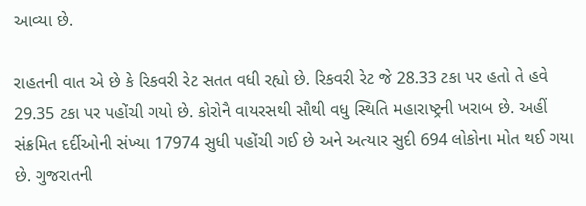આવ્યા છે.

રાહતની વાત એ છે કે રિકવરી રેટ સતત વધી રહ્યો છે. રિકવરી રેટ જે 28.33 ટકા પર હતો તે હવે 29.35 ટકા પર પહોંચી ગયો છે. કોરોનૈ વાયરસથી સૌથી વધુ સ્થિતિ મહારાષ્ટ્રની ખરાબ છે. અહીં સંક્રમિત દર્દીઓની સંખ્યા 17974 સુધી પહોંચી ગઈ છે અને અત્યાર સુદી 694 લોકોના મોત થઈ ગયા છે. ગુજરાતની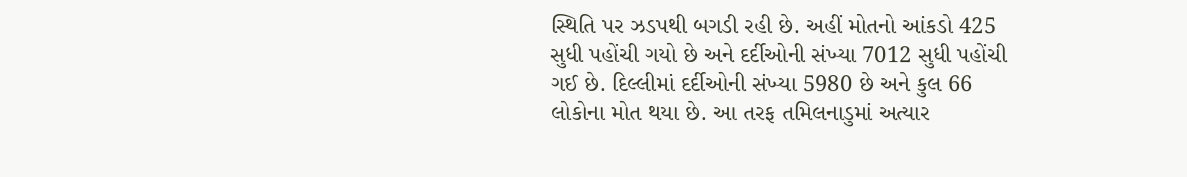સ્થિતિ પર ઝડપથી બગડી રહી છે. અહીં મોતનો આંકડો 425 સુધી પહોંચી ગયો છે અને દર્દીઓની સંખ્યા 7012 સુધી પહોંચી ગઈ છે. દિલ્લીમાં દર્દીઓની સંખ્યા 5980 છે અને કુલ 66 લોકોના મોત થયા છે. આ તરફ તમિલનાડુમાં અત્યાર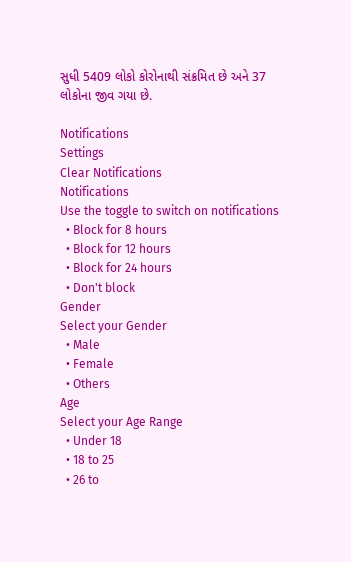સુધી 5409 લોકો કોરોનાથી સંક્રમિત છે અને 37 લોકોના જીવ ગયા છે.

Notifications
Settings
Clear Notifications
Notifications
Use the toggle to switch on notifications
  • Block for 8 hours
  • Block for 12 hours
  • Block for 24 hours
  • Don't block
Gender
Select your Gender
  • Male
  • Female
  • Others
Age
Select your Age Range
  • Under 18
  • 18 to 25
  • 26 to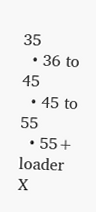35
  • 36 to 45
  • 45 to 55
  • 55+
loader
X